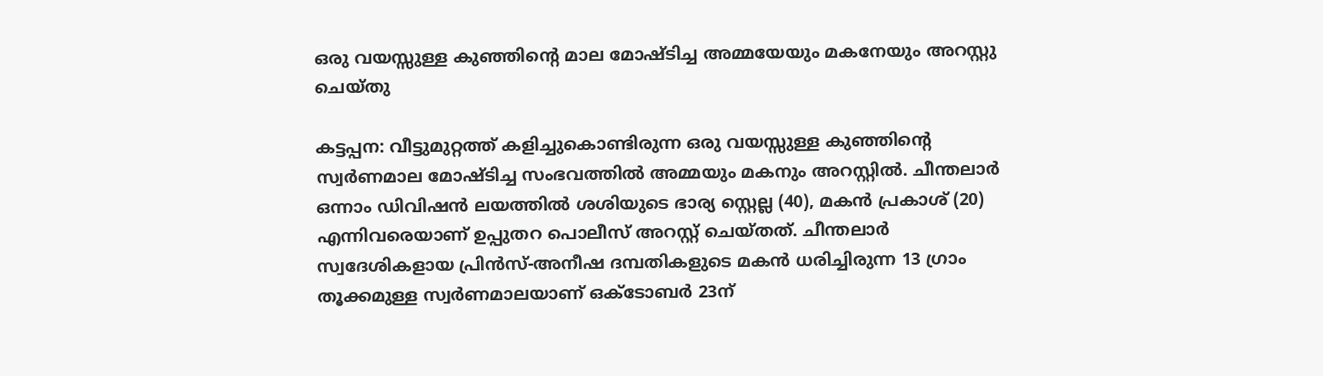ഒരു വയസ്സുള്ള കുഞ്ഞിന്റെ മാല മോഷ്ടിച്ച അമ്മയേയും മകനേയും അറസ്റ്റു ചെയ്തു

കട്ടപ്പന: വീട്ടുമുറ്റത്ത് കളിച്ചുകൊണ്ടിരുന്ന ഒരു വയസ്സുള്ള കുഞ്ഞിന്റെ സ്വർണമാല മോഷ്ടിച്ച സംഭവത്തിൽ അമ്മയും മകനും അറസ്റ്റിൽ. ചീന്തലാർ ഒന്നാം ഡിവിഷൻ ലയത്തിൽ ശശിയുടെ ഭാര്യ സ്റ്റെല്ല (40), മകൻ പ്രകാശ് (20) എന്നിവരെയാണ് ഉപ്പുതറ പൊലീസ് അറസ്റ്റ് ചെയ്തത്. ചീന്തലാർ സ്വദേശികളായ പ്രിന്‍സ്-അനീഷ ദമ്പതികളുടെ മകന്‍ ധരിച്ചിരുന്ന 13 ഗ്രാം തൂക്കമുള്ള സ്വർണമാലയാണ് ഒക്ടോബര്‍ 23ന്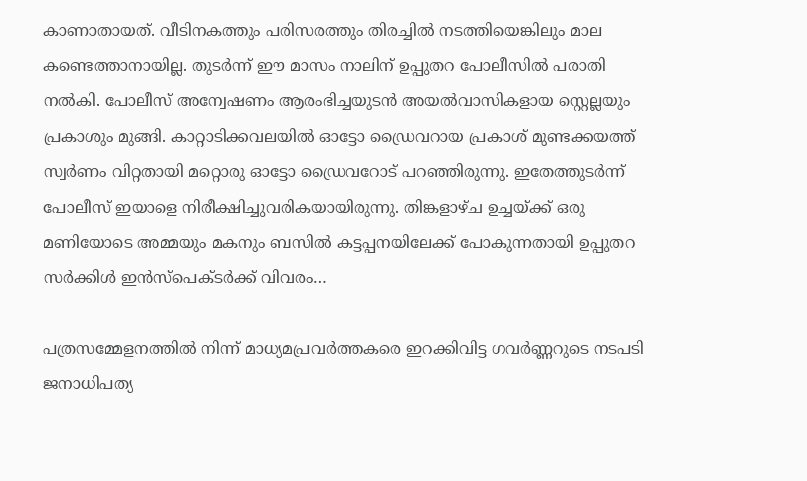കാണാതായത്. വീടിനകത്തും പരിസരത്തും തിരച്ചിൽ നടത്തിയെങ്കിലും മാല കണ്ടെത്താനായില്ല. തുടര്‍ന്ന് ഈ മാസം നാലിന് ഉപ്പുതറ പോലീസിൽ പരാതി നൽകി. പോലീസ് അന്വേഷണം ആരംഭിച്ചയുടൻ അയൽവാസികളായ സ്റ്റെല്ലയും പ്രകാശും മുങ്ങി. കാറ്റാടിക്കവലയിൽ ഓട്ടോ ഡ്രൈവറായ പ്രകാശ് മുണ്ടക്കയത്ത് സ്വർണം വിറ്റതായി മറ്റൊരു ഓട്ടോ ഡ്രൈവറോട് പറഞ്ഞിരുന്നു. ഇതേത്തുടർന്ന് പോലീസ് ഇയാളെ നിരീക്ഷിച്ചുവരികയായിരുന്നു. തിങ്കളാഴ്ച ഉച്ചയ്ക്ക് ഒരു മണിയോടെ അമ്മയും മകനും ബസിൽ കട്ടപ്പനയിലേക്ക് പോകുന്നതായി ഉപ്പുതറ സർക്കിൾ ഇൻസ്പെക്ടർക്ക് വിവരം…

പത്രസമ്മേളനത്തിൽ നിന്ന് മാധ്യമപ്രവർത്തകരെ ഇറക്കിവിട്ട ഗവര്‍ണ്ണറുടെ നടപടി ജനാധിപത്യ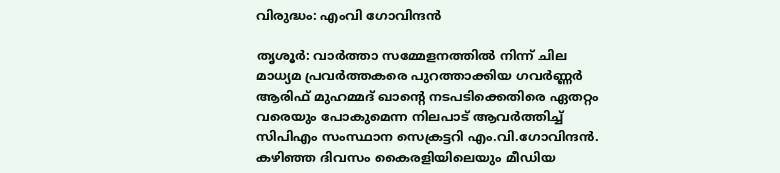വിരുദ്ധം: എംവി ഗോവിന്ദൻ

തൃശൂർ: വാര്‍ത്താ സമ്മേളനത്തില്‍ നിന്ന് ചില മാധ്യമ പ്രവര്‍ത്തകരെ പുറത്താക്കിയ ഗവര്‍ണ്ണര്‍ ആരിഫ് മുഹമ്മദ് ഖാന്റെ നടപടിക്കെതിരെ ഏതറ്റം വരെയും പോകുമെന്ന നിലപാട് ആവർത്തിച്ച് സിപിഎം സംസ്ഥാന സെക്രട്ടറി എം.വി.ഗോവിന്ദൻ. കഴിഞ്ഞ ദിവസം കൈരളിയിലെയും മീഡിയ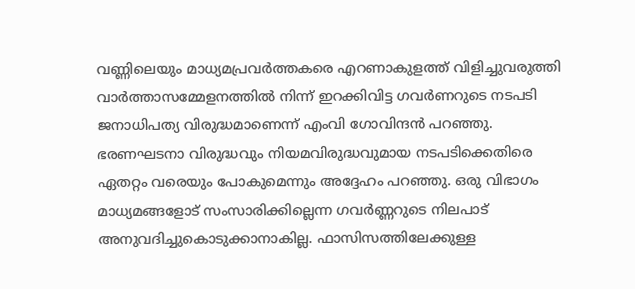വണ്ണിലെയും മാധ്യമപ്രവർത്തകരെ എറണാകുളത്ത് വിളിച്ചുവരുത്തി വാർത്താസമ്മേളനത്തില്‍ നിന്ന് ഇറക്കിവിട്ട ഗവർണറുടെ നടപടി ജനാധിപത്യ വിരുദ്ധമാണെന്ന് എംവി ഗോവിന്ദൻ പറഞ്ഞു. ഭരണഘടനാ വിരുദ്ധവും നിയമവിരുദ്ധവുമായ നടപടിക്കെതിരെ ഏതറ്റം വരെയും പോകുമെന്നും അദ്ദേഹം പറഞ്ഞു. ഒരു വിഭാഗം മാധ്യമങ്ങളോട് സംസാരിക്കില്ലെന്ന ഗവര്‍ണ്ണറുടെ നിലപാട് അനുവദിച്ചുകൊടുക്കാനാകില്ല. ഫാസിസത്തിലേക്കുള്ള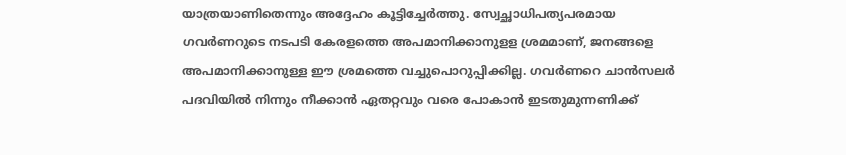യാത്രയാണിതെന്നും അദ്ദേഹം കൂട്ടിച്ചേർത്തു. സ്വേച്ഛാധിപത്യപരമായ ഗവര്‍ണറുടെ നടപടി കേരളത്തെ അപമാനിക്കാനുളള ശ്രമമാണ്, ജനങ്ങളെ അപമാനിക്കാനുള്ള ഈ ശ്രമത്തെ വച്ചുപൊറുപ്പിക്കില്ല. ഗവര്‍ണറെ ചാന്‍സലര്‍ പദവിയില്‍ നിന്നും നീക്കാന്‍ ഏതറ്റവും വരെ പോകാന്‍ ഇടതുമുന്നണിക്ക്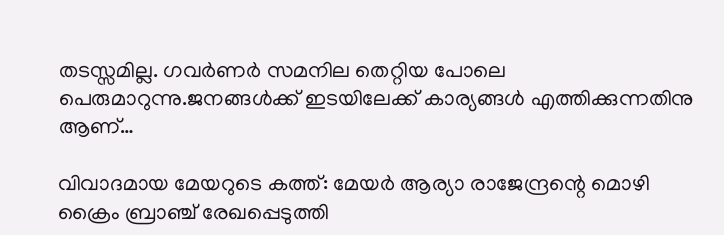തടസ്സമില്ല. ഗവര്‍ണര്‍ സമനില തെറ്റിയ പോലെ പെരുമാറുന്നു.ജനങ്ങള്‍ക്ക് ഇടയിലേക്ക് കാര്യങ്ങള്‍ എത്തിക്കുന്നതിനു ആണ്…

വിവാദമായ മേയറുടെ കത്ത്: മേയര്‍ ആര്യാ രാജേന്ദ്രന്റെ മൊഴി ക്രൈം ബ്രാഞ്ച് രേഖപ്പെടുത്തി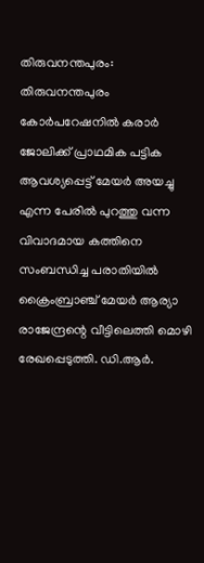തിരുവനന്തപുരം: തിരുവനന്തപുരം കോർപറേഷനിൽ കരാർ ജോലിക്ക് പ്രാഥമിക പട്ടിക ആവശ്യപ്പെട്ട് മേയര്‍ അയച്ചു എന്ന പേരില്‍ പുറത്തു വന്ന വിവാദമായ കത്തിനെ സംബന്ധിച്ച പരാതിയിൽ ക്രൈംബ്രാഞ്ച് മേയര്‍ ആര്യാ രാജേന്ദ്രന്റെ വീട്ടിലെത്തി മൊഴി രേഖപ്പെടുത്തി. ഡി.ആർ.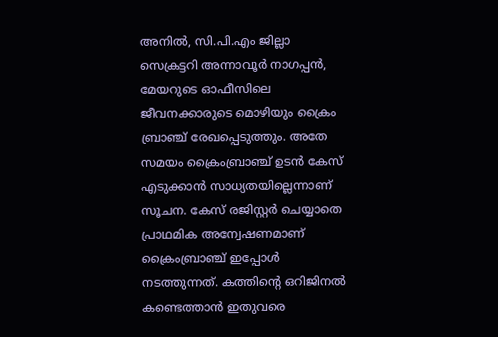അനിൽ, സി.പി.എം ജില്ലാ സെക്രട്ടറി അന്നാവൂർ നാഗപ്പൻ, മേയറുടെ ഓഫീസിലെ ജീവനക്കാരുടെ മൊഴിയും ക്രൈം ബ്രാഞ്ച് രേഖപ്പെടുത്തും. അതേ സമയം ക്രൈംബ്രാഞ്ച് ഉടൻ കേസ് എടുക്കാൻ സാധ്യതയില്ലെന്നാണ് സൂചന. കേസ് രജിസ്റ്റര്‍ ചെയ്യാതെ പ്രാഥമിക അന്വേഷണമാണ് ക്രൈംബ്രാഞ്ച് ഇപ്പോൾ നടത്തുന്നത്. കത്തിന്‍റെ ഒറിജിനല്‍ കണ്ടെത്താന്‍ ഇതുവരെ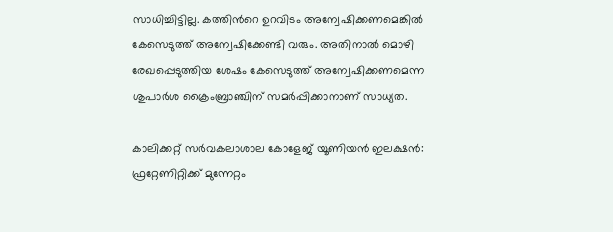സാധിച്ചിട്ടില്ല. കത്തിന്‍റെ ഉറവിടം അന്വേഷിക്കണമെങ്കില്‍ കേസെടുത്ത് അന്വേഷിക്കേണ്ടി വരും. അതിനാല്‍ മൊഴി രേഖപ്പെടുത്തിയ ശേഷം കേസെടുത്ത് അന്വേഷിക്കണമെന്ന ശുപാർശ ക്രൈംബ്രാഞ്ചിന് സമര്‍പ്പിക്കാനാണ് സാധ്യത.

കാലിക്കറ്റ് സർവകലാശാല കോളേജ് യൂണിയൻ ഇലക്ഷൻ: ഫ്രറ്റേണിറ്റിക്ക് മുന്നേറ്റം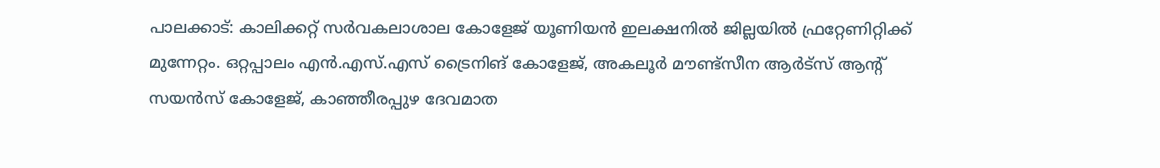പാലക്കാട്: കാലിക്കറ്റ് സർവകലാശാല കോളേജ് യൂണിയൻ ഇലക്ഷനിൽ ജില്ലയിൽ ഫ്രറ്റേണിറ്റിക്ക് മുന്നേറ്റം. ഒറ്റപ്പാലം എൻ.എസ്.എസ് ട്രൈനിങ് കോളേജ്, അകലൂർ മൗണ്ട്സീന ആർട്സ് ആന്റ് സയൻസ് കോളേജ്, കാഞ്ഞീരപ്പുഴ ദേവമാത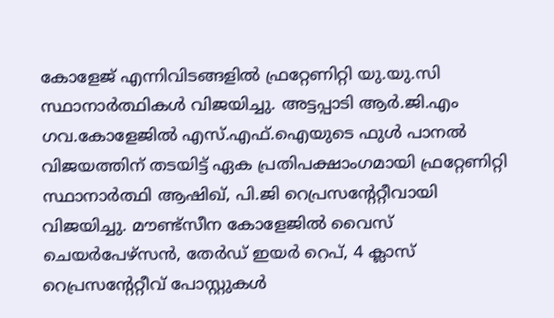കോളേജ് എന്നിവിടങ്ങളിൽ ഫ്രറ്റേണിറ്റി യു.യു.സി സ്ഥാനാർത്ഥികൾ വിജയിച്ചു. അട്ടപ്പാടി ആർ.ജി.എം ഗവ.കോളേജിൽ എസ്.എഫ്.ഐയുടെ ഫുൾ പാനൽ വിജയത്തിന് തടയിട്ട് ഏക പ്രതിപക്ഷാംഗമായി ഫ്രറ്റേണിറ്റി സ്ഥാനാർത്ഥി ആഷിഖ്, പി.ജി റെപ്രസന്റേറ്റീവായി വിജയിച്ചു. മൗണ്ട്സീന കോളേജിൽ വൈസ് ചെയർപേഴ്സൻ, തേർഡ് ഇയർ റെപ്, 4 ക്ലാസ് റെപ്രസന്റേറ്റീവ് പോസ്റ്റുകൾ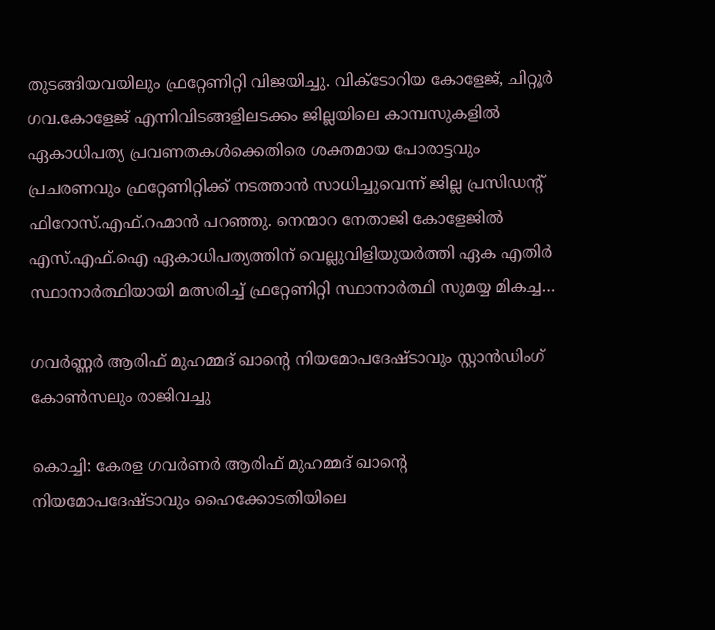തുടങ്ങിയവയിലും ഫ്രറ്റേണിറ്റി വിജയിച്ചു. വിക്ടോറിയ കോളേജ്, ചിറ്റൂർ ഗവ.കോളേജ് എന്നിവിടങ്ങളിലടക്കം ജില്ലയിലെ കാമ്പസുകളിൽ ഏകാധിപത്യ പ്രവണതകൾക്കെതിരെ ശക്തമായ പോരാട്ടവും പ്രചരണവും ഫ്രറ്റേണിറ്റിക്ക് നടത്താൻ സാധിച്ചുവെന്ന് ജില്ല പ്രസിഡന്റ് ഫിറോസ്.എഫ്.റഹ്മാൻ പറഞ്ഞു. നെന്മാറ നേതാജി കോളേജിൽ എസ്.എഫ്.ഐ ഏകാധിപത്യത്തിന് വെല്ലുവിളിയുയർത്തി ഏക എതിർ സ്ഥാനാർത്ഥിയായി മത്സരിച്ച് ഫ്രറ്റേണിറ്റി സ്ഥാനാർത്ഥി സുമയ്യ മികച്ച…

ഗവര്‍ണ്ണര്‍ ആരിഫ് മുഹമ്മദ് ഖാന്റെ നിയമോപദേഷ്ടാവും സ്റ്റാൻഡിംഗ് കോണ്‍സലും രാജിവച്ചു

കൊച്ചി: കേരള ഗവർണർ ആരിഫ് മുഹമ്മദ് ഖാന്റെ നിയമോപദേഷ്ടാവും ഹൈക്കോടതിയിലെ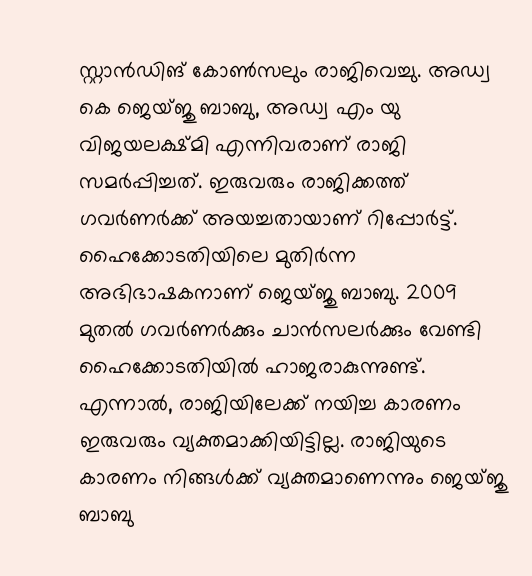സ്റ്റാൻഡിങ് കോൺസലും രാജിവെച്ചു. അഡ്വ കെ ജെയ്ജു ബാബു, അഡ്വ എം യു വിജയലക്ഷ്മി എന്നിവരാണ് രാജി സമർപ്പിച്ചത്. ഇരുവരും രാജിക്കത്ത് ഗവർണർക്ക് അയച്ചതായാണ് റിപ്പോർട്ട്. ഹൈക്കോടതിയിലെ മുതിർന്ന അഭിഭാഷകനാണ് ജെയ്ജു ബാബു. 2009 മുതൽ ഗവർണർക്കും ചാൻസലർക്കും വേണ്ടി ഹൈക്കോടതിയിൽ ഹാജരാകുന്നുണ്ട്. എന്നാൽ, രാജിയിലേക്ക് നയിച്ച കാരണം ഇരുവരും വ്യക്തമാക്കിയിട്ടില്ല. രാജിയുടെ കാരണം നിങ്ങൾക്ക് വ്യക്തമാണെന്നും ജെയ്ജു ബാബു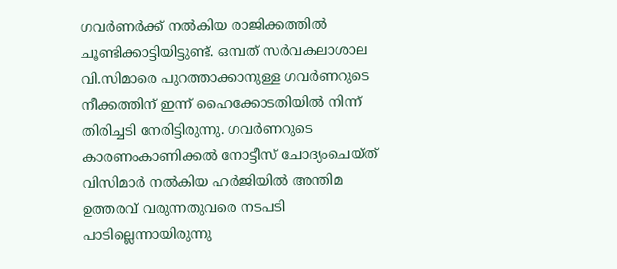ഗവർണർക്ക് നൽകിയ രാജിക്കത്തിൽ ചൂണ്ടിക്കാട്ടിയിട്ടുണ്ട്. ഒമ്പത് സര്‍വകലാശാല വി.സിമാരെ പുറത്താക്കാനുള്ള ഗവര്‍ണറുടെ നീക്കത്തിന് ഇന്ന് ഹൈക്കോടതിയില്‍ നിന്ന് തിരിച്ചടി നേരിട്ടിരുന്നു. ഗവര്‍ണറുടെ കാരണംകാണിക്കല്‍ നോട്ടീസ് ചോദ്യംചെയ്ത് വിസിമാര്‍ നല്‍കിയ ഹര്‍ജിയില്‍ അന്തിമ ഉത്തരവ് വരുന്നതുവരെ നടപടി പാടില്ലെന്നായിരുന്നു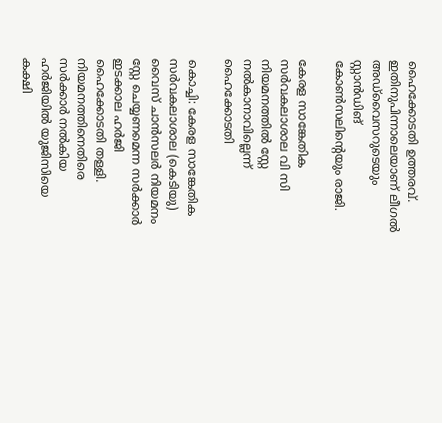ഹൈക്കോടതി ഉത്തരവ്. ഇതിനുപിന്നാലെയാണ് ലീഗല്‍ അഡ്‌വൈസറുടെയും സ്റ്റാന്‍ഡിങ് കോണ്‍സലിന്റെയും രാജി.

കേരള സാങ്കേതിക സർവകലാശാല വി സി നിയമനത്തിൽ സ്റ്റേ നല്‍കാനാവില്ലെന്ന് ഹൈക്കോടതി

കൊച്ചി: കേരള സാങ്കേതിക സർവകലാശാല (കെടിയു) വൈസ് ചാൻസലർ നിയമനം സ്റ്റേ ചെയ്യണമെന്ന സർക്കാർ ഇടക്കാല ഹർജി ഹൈക്കോടതി തള്ളി. നിയമനത്തിനെതിരെ സർക്കാർ നൽകിയ ഹർജിയിൽ യുജിസിയെ കക്ഷി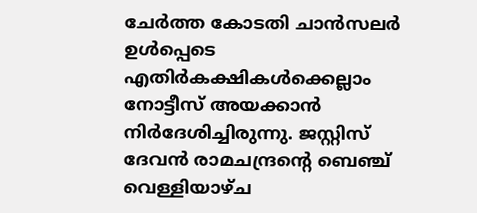ചേർത്ത കോടതി ചാൻസലർ ഉൾപ്പെടെ എതിർകക്ഷികള്‍ക്കെല്ലാം നോട്ടീസ് അയക്കാൻ നിർദേശിച്ചിരുന്നു. ജസ്റ്റിസ് ദേവൻ രാമചന്ദ്രന്റെ ബെഞ്ച് വെള്ളിയാഴ്ച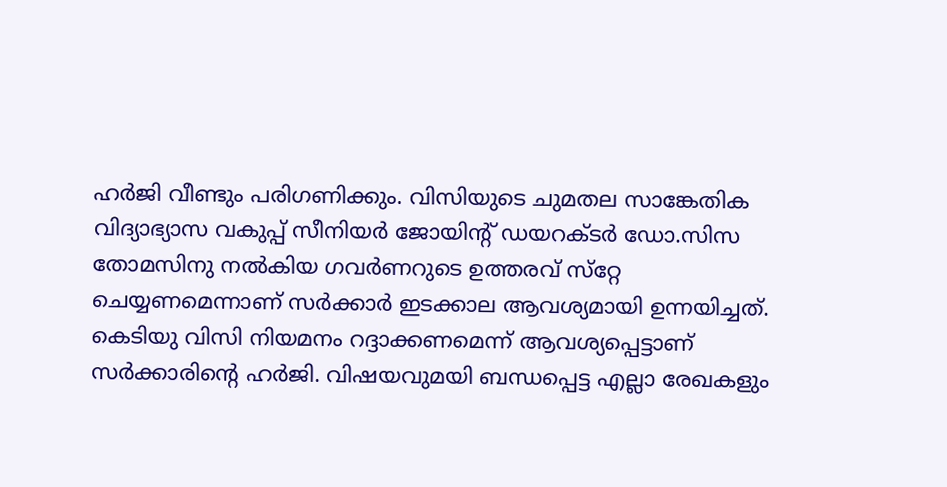ഹർജി വീണ്ടും പരിഗണിക്കും. വിസിയുടെ ചുമതല സാങ്കേതിക വിദ്യാഭ്യാസ വകുപ്പ് സീനിയർ ജോയിന്റ് ഡയറക്ടർ ഡോ.സിസ തോമസിനു നൽകിയ ഗവർണറുടെ ഉത്തരവ് സ്‌റ്റേ ചെയ്യണമെന്നാണ് സർക്കാർ ഇടക്കാല ആവശ്യമായി ഉന്നയിച്ചത്. കെടിയു വിസി നിയമനം റദ്ദാക്കണമെന്ന് ആവശ്യപ്പെട്ടാണ് സർക്കാരിന്റെ ഹർജി. വിഷയവുമയി ബന്ധപ്പെട്ട എല്ലാ രേഖകളും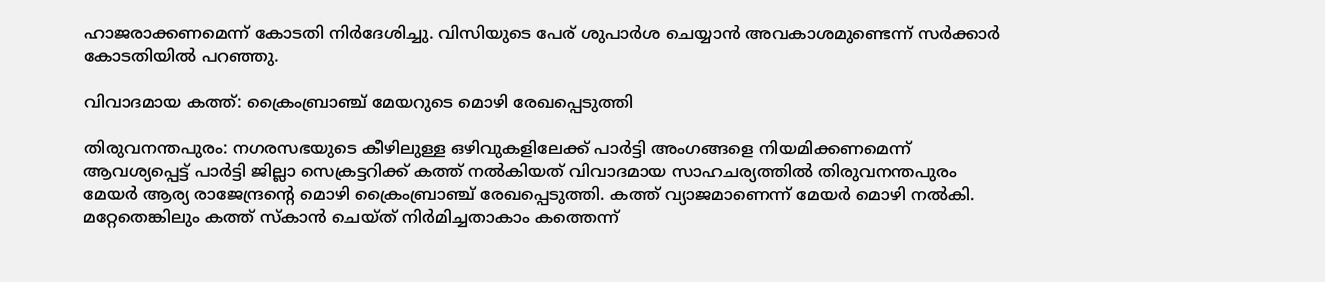ഹാജരാക്കണമെന്ന് കോടതി നിർദേശിച്ചു. വിസിയുടെ പേര് ശുപാർശ ചെയ്യാൻ അവകാശമുണ്ടെന്ന് സർക്കാർ കോടതിയിൽ പറഞ്ഞു.

വിവാദമായ കത്ത്: ക്രൈംബ്രാഞ്ച് മേയറുടെ മൊഴി രേഖപ്പെടുത്തി

തിരുവനന്തപുരം: നഗരസഭയുടെ കീഴിലുള്ള ഒഴിവുകളിലേക്ക് പാർട്ടി അംഗങ്ങളെ നിയമിക്കണമെന്ന് ആവശ്യപ്പെട്ട് പാർട്ടി ജില്ലാ സെക്രട്ടറിക്ക് കത്ത് നൽകിയത് വിവാദമായ സാഹചര്യത്തിൽ തിരുവനന്തപുരം മേയർ ആര്യ രാജേന്ദ്രന്റെ മൊഴി ക്രൈംബ്രാഞ്ച് രേഖപ്പെടുത്തി. കത്ത് വ്യാജമാണെന്ന് മേയർ മൊഴി നൽകി. മറ്റേതെങ്കിലും കത്ത് സ്കാൻ ചെയ്ത് നിർമിച്ചതാകാം കത്തെന്ന്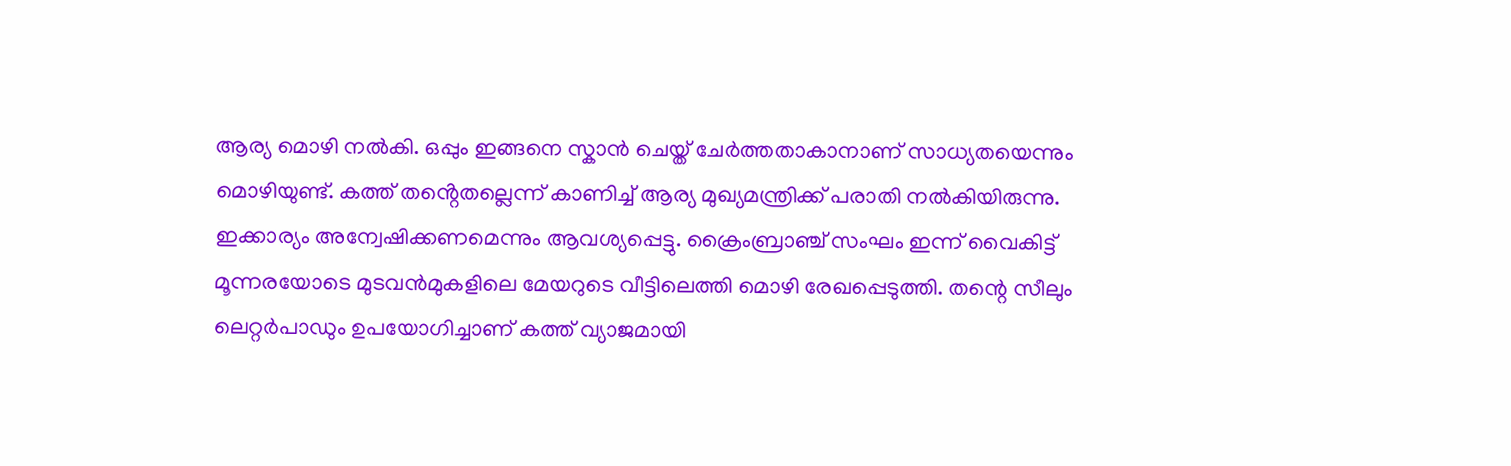ആര്യ മൊഴി നൽകി. ഒപ്പും ഇങ്ങനെ സ്കാൻ ചെയ്ത് ചേർത്തതാകാനാണ് സാധ്യതയെന്നും മൊഴിയുണ്ട്. കത്ത് തൻ്റെതല്ലെന്ന് കാണിച്ച് ആര്യ മുഖ്യമന്ത്രിക്ക് പരാതി നൽകിയിരുന്നു. ഇക്കാര്യം അന്വേഷിക്കണമെന്നും ആവശ്യപ്പെട്ടു. ക്രൈംബ്രാഞ്ച് സംഘം ഇന്ന് വൈകിട്ട് മൂന്നരയോടെ മുടവൻമുകളിലെ മേയറുടെ വീട്ടിലെത്തി മൊഴി രേഖപ്പെടുത്തി. തന്റെ സീലും ലെറ്റർപാഡും ഉപയോഗിച്ചാണ് കത്ത് വ്യാജമായി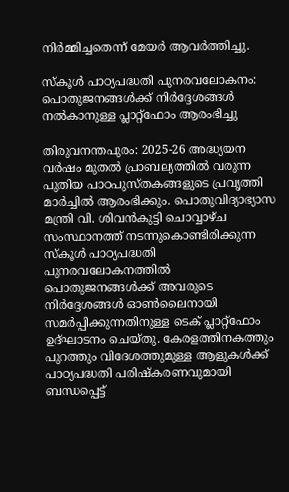നിർമ്മിച്ചതെന്ന് മേയര്‍ ആവര്‍ത്തിച്ചു.

സ്കൂൾ പാഠ്യപദ്ധതി പുനരവലോകനം: പൊതുജനങ്ങൾക്ക് നിർദ്ദേശങ്ങൾ നൽകാനുള്ള പ്ലാറ്റ്ഫോം ആരംഭിച്ചു

തിരുവനന്തപുരം: 2025-26 അദ്ധ്യയന വർഷം മുതൽ പ്രാബല്യത്തിൽ വരുന്ന പുതിയ പാഠപുസ്തകങ്ങളുടെ പ്രവൃത്തി മാർച്ചിൽ ആരംഭിക്കും. പൊതുവിദ്യാഭ്യാസ മന്ത്രി വി. ശിവൻകുട്ടി ചൊവ്വാഴ്ച സംസ്ഥാനത്ത് നടന്നുകൊണ്ടിരിക്കുന്ന സ്‌കൂൾ പാഠ്യപദ്ധതി പുനരവലോകനത്തിൽ പൊതുജനങ്ങൾക്ക് അവരുടെ നിർദ്ദേശങ്ങൾ ഓൺലൈനായി സമർപ്പിക്കുന്നതിനുള്ള ടെക് പ്ലാറ്റ്‌ഫോം ഉദ്ഘാടനം ചെയ്തു. കേരളത്തിനകത്തും പുറത്തും വിദേശത്തുമുള്ള ആളുകൾക്ക് പാഠ്യപദ്ധതി പരിഷ്കരണവുമായി ബന്ധപ്പെട്ട്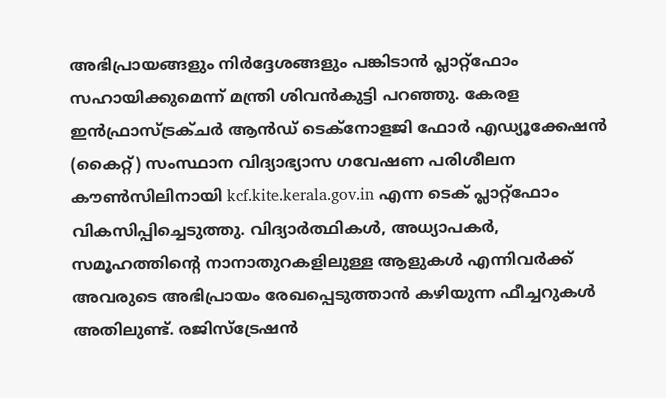അഭിപ്രായങ്ങളും നിർദ്ദേശങ്ങളും പങ്കിടാൻ പ്ലാറ്റ്ഫോം സഹായിക്കുമെന്ന് മന്ത്രി ശിവൻകുട്ടി പറഞ്ഞു. കേരള ഇൻഫ്രാസ്ട്രക്ചർ ആൻഡ് ടെക്നോളജി ഫോർ എഡ്യൂക്കേഷൻ (കൈറ്റ്) സംസ്ഥാന വിദ്യാഭ്യാസ ഗവേഷണ പരിശീലന കൗൺസിലിനായി kcf.kite.kerala.gov.in എന്ന ടെക് പ്ലാറ്റ്ഫോം വികസിപ്പിച്ചെടുത്തു. വിദ്യാർത്ഥികൾ, അധ്യാപകർ, സമൂഹത്തിന്റെ നാനാതുറകളിലുള്ള ആളുകൾ എന്നിവർക്ക് അവരുടെ അഭിപ്രായം രേഖപ്പെടുത്താൻ കഴിയുന്ന ഫീച്ചറുകൾ അതിലുണ്ട്. രജിസ്ട്രേഷൻ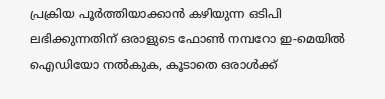പ്രക്രിയ പൂർത്തിയാക്കാൻ കഴിയുന്ന ഒടിപി ലഭിക്കുന്നതിന് ഒരാളുടെ ഫോൺ നമ്പറോ ഇ-മെയിൽ ഐഡിയോ നൽകുക, കൂടാതെ ഒരാൾക്ക്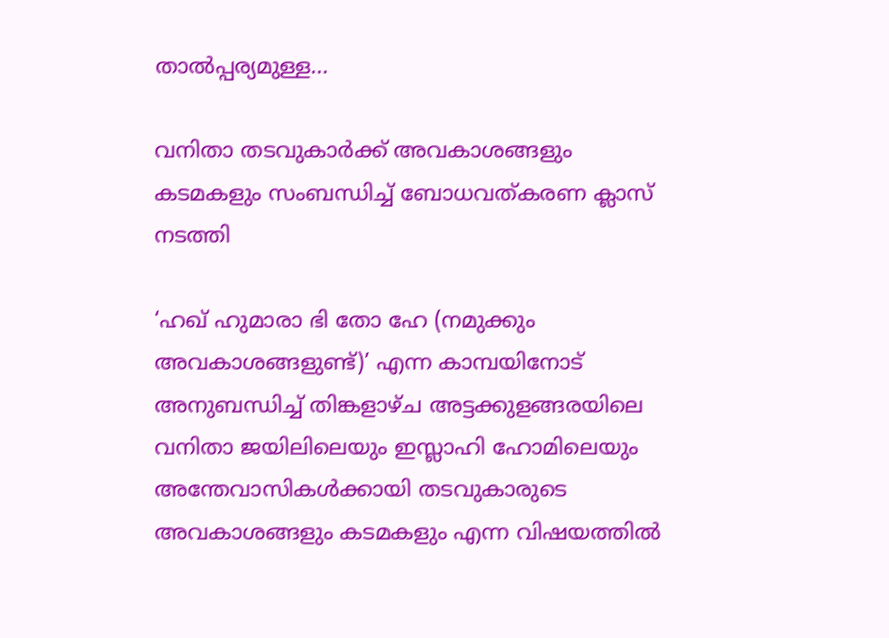താൽപ്പര്യമുള്ള…

വനിതാ തടവുകാർക്ക് അവകാശങ്ങളും കടമകളും സംബന്ധിച്ച് ബോധവത്കരണ ക്ലാസ് നടത്തി

‘ഹഖ് ഹുമാരാ ഭി തോ ഹേ (നമുക്കും അവകാശങ്ങളുണ്ട്)’ എന്ന കാമ്പയിനോട് അനുബന്ധിച്ച് തിങ്കളാഴ്ച അട്ടക്കുളങ്ങരയിലെ വനിതാ ജയിലിലെയും ഇസ്ലാഹി ഹോമിലെയും അന്തേവാസികൾക്കായി തടവുകാരുടെ അവകാശങ്ങളും കടമകളും എന്ന വിഷയത്തിൽ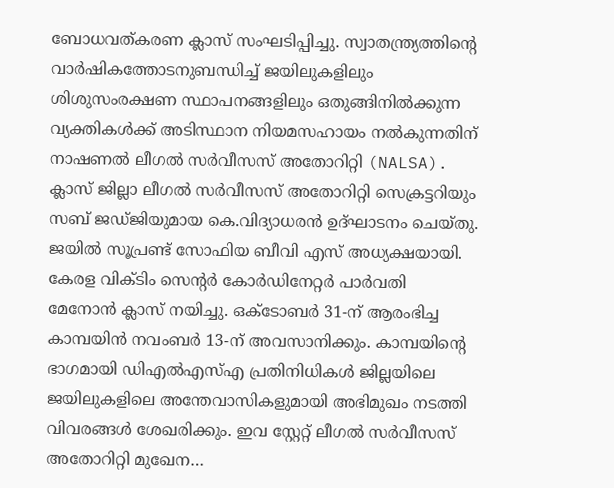ബോധവത്കരണ ക്ലാസ് സംഘടിപ്പിച്ചു. സ്വാതന്ത്ര്യത്തിന്റെ വാർഷികത്തോടനുബന്ധിച്ച് ജയിലുകളിലും ശിശുസംരക്ഷണ സ്ഥാപനങ്ങളിലും ഒതുങ്ങിനിൽക്കുന്ന വ്യക്തികൾക്ക് അടിസ്ഥാന നിയമസഹായം നൽകുന്നതിന് നാഷണൽ ലീഗൽ സർവീസസ് അതോറിറ്റി (NALSA). ക്ലാസ് ജില്ലാ ലീഗൽ സർവീസസ് അതോറിറ്റി സെക്രട്ടറിയും സബ് ജഡ്ജിയുമായ കെ.വിദ്യാധരൻ ഉദ്ഘാടനം ചെയ്തു. ജയിൽ സൂപ്രണ്ട് സോഫിയ ബീവി എസ് അധ്യക്ഷയായി. കേരള വിക്ടിം സെന്റർ കോർഡിനേറ്റർ പാർവതി മേനോൻ ക്ലാസ് നയിച്ചു. ഒക്‌ടോബർ 31-ന് ആരംഭിച്ച കാമ്പയിൻ നവംബർ 13-ന് അവസാനിക്കും. കാമ്പയിന്റെ ഭാഗമായി ഡിഎൽഎസ്‌എ പ്രതിനിധികൾ ജില്ലയിലെ ജയിലുകളിലെ അന്തേവാസികളുമായി അഭിമുഖം നടത്തി വിവരങ്ങൾ ശേഖരിക്കും. ഇവ സ്റ്റേറ്റ് ലീഗൽ സർവീസസ് അതോറിറ്റി മുഖേന…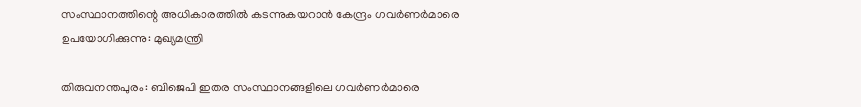സംസ്ഥാനത്തിന്റെ അധികാരത്തിൽ കടന്നുകയറാൻ കേന്ദ്രം ഗവർണർമാരെ ഉപയോഗിക്കുന്നു: മുഖ്യമന്ത്രി

തിരുവനന്തപുരം: ബിജെപി ഇതര സംസ്ഥാനങ്ങളിലെ ഗവർണർമാരെ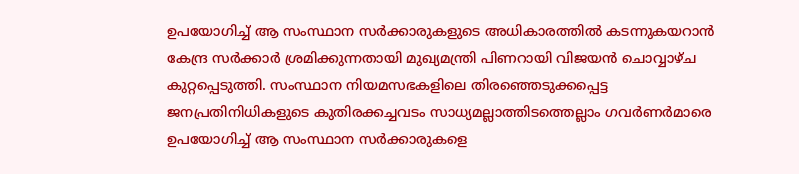ഉപയോഗിച്ച് ആ സംസ്ഥാന സർക്കാരുകളുടെ അധികാരത്തിൽ കടന്നുകയറാൻ കേന്ദ്ര സർക്കാർ ശ്രമിക്കുന്നതായി മുഖ്യമന്ത്രി പിണറായി വിജയൻ ചൊവ്വാഴ്ച കുറ്റപ്പെടുത്തി. സംസ്ഥാന നിയമസഭകളിലെ തിരഞ്ഞെടുക്കപ്പെട്ട ജനപ്രതിനിധികളുടെ കുതിരക്കച്ചവടം സാധ്യമല്ലാത്തിടത്തെല്ലാം ഗവർണർമാരെ ഉപയോഗിച്ച് ആ സംസ്ഥാന സർക്കാരുകളെ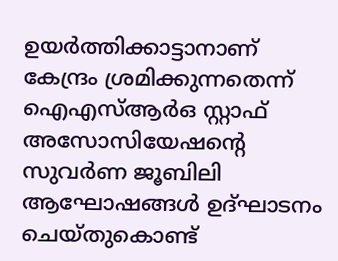ഉയർത്തിക്കാട്ടാനാണ് കേന്ദ്രം ശ്രമിക്കുന്നതെന്ന് ഐഎസ്ആർഒ സ്റ്റാഫ് അസോസിയേഷന്റെ സുവർണ ജൂബിലി ആഘോഷങ്ങൾ ഉദ്ഘാടനം ചെയ്തുകൊണ്ട്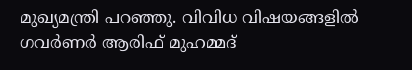മുഖ്യമന്ത്രി പറഞ്ഞു. വിവിധ വിഷയങ്ങളിൽ ഗവർണർ ആരിഫ് മുഹമ്മദ്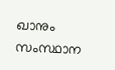ഖാനും സംസ്ഥാന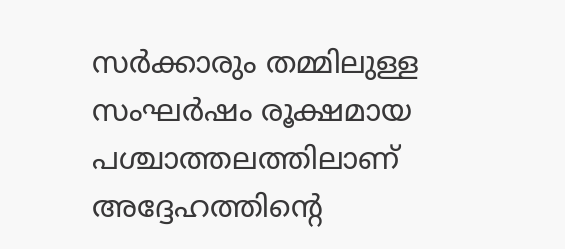സര്‍ക്കാരും തമ്മിലുള്ള സംഘർഷം രൂക്ഷമായ പശ്ചാത്തലത്തിലാണ് അദ്ദേഹത്തിന്റെ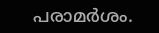പരാമർശം.